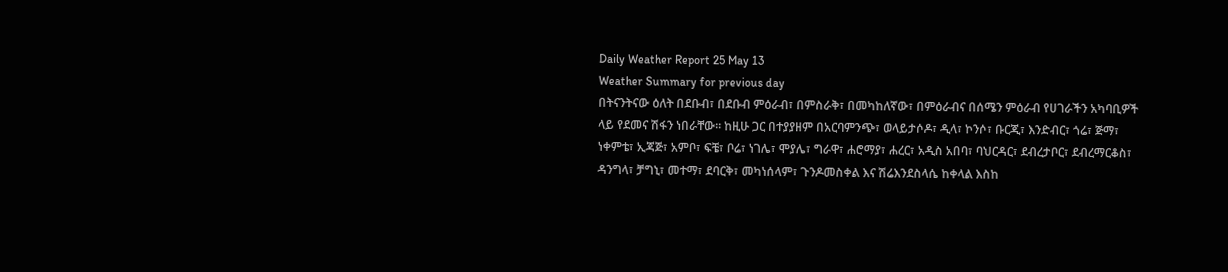Daily Weather Report 25 May 13
Weather Summary for previous day
በትናንትናው ዕለት በደቡብ፣ በደቡብ ምዕራብ፣ በምስራቅ፣ በመካከለኛው፣ በምዕራብና በሰሜን ምዕራብ የሀገራችን አካባቢዎች ላይ የደመና ሽፋን ነበራቸው፡፡ ከዚሁ ጋር በተያያዘም በአርባምንጭ፣ ወላይታሶዶ፣ ዲላ፣ ኮንሶ፣ ቡርጂ፣ እንድብር፣ ጎሬ፣ ጅማ፣ ነቀምቴ፣ ኢጃጅ፣ አምቦ፣ ፍቼ፣ ቦሬ፣ ነገሌ፣ ሞያሌ፣ ግራዋ፣ ሐሮማያ፣ ሐረር፣ አዲስ አበባ፣ ባህርዳር፣ ደብረታቦር፣ ደብረማርቆስ፣ ዳንግላ፣ ቻግኒ፣ መተማ፣ ደባርቅ፣ መካነሰላም፣ ጉንዶመስቀል እና ሽሬእንደስላሴ ከቀላል እስከ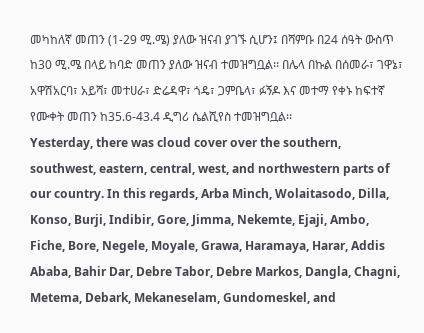መካከለኛ መጠን (1-29 ሚ.ሜ) ያለው ዝናብ ያገኙ ሲሆን፤ በሻምቡ በ24 ሰዓት ውስጥ ከ30 ሚ.ሜ በላይ ከባድ መጠን ያለው ዝናብ ተመዝግቧል፡፡ በሌላ በኩል በሰመራ፣ ገዋኔ፣ አዋሽአርባ፣ አይሻ፣ መተሀራ፣ ድሬዳዋ፣ ጎዴ፣ ጋምቤላ፣ ፉኝዶ እና መተማ የቀኑ ከፍተኛ የሙቀት መጠን ከ35.6-43.4 ዲግሪ ሴልሺየስ ተመዝግቧል፡፡
Yesterday, there was cloud cover over the southern, southwest, eastern, central, west, and northwestern parts of our country. In this regards, Arba Minch, Wolaitasodo, Dilla, Konso, Burji, Indibir, Gore, Jimma, Nekemte, Ejaji, Ambo, Fiche, Bore, Negele, Moyale, Grawa, Haramaya, Harar, Addis Ababa, Bahir Dar, Debre Tabor, Debre Markos, Dangla, Chagni, Metema, Debark, Mekaneselam, Gundomeskel, and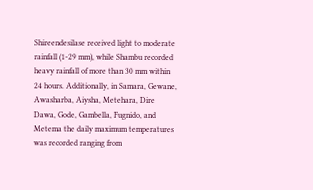Shireendesilase received light to moderate rainfall (1-29 mm), while Shambu recorded heavy rainfall of more than 30 mm within 24 hours. Additionally, in Samara, Gewane, Awasharba, Aiysha, Metehara, Dire Dawa, Gode, Gambella, Fugnido, and Metema the daily maximum temperatures was recorded ranging from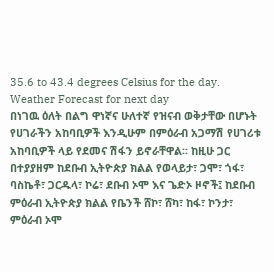35.6 to 43.4 degrees Celsius for the day.
Weather Forecast for next day
በነገዉ ዕለት በልግ ዋነኛና ሁለተኛ የዝናብ ወቅታቸው በሆኑት የሀገራችን አከባቢዎች እንዲሁም በምዕራብ አጋማሽ የሀገሪቱ አከባቢዎች ላይ የደመና ሽፋን ይኖራቸዋል፡፡ ከዚሁ ጋር በተያያዘም ከደቡብ ኢትዮጵያ ክልል የወላይታ፣ ጋሞ፣ ጎፋ፣ ባስኬቶ፣ ጋርዱላ፣ ኮሬ፣ ደቡብ ኦሞ እና ጌድኦ ዞኖች፤ ከደቡብ ምዕራብ ኢትዮጵያ ክልል የቤንች ሸኮ፣ ሸካ፣ ከፋ፣ ኮንታ፣ ምዕራብ ኦሞ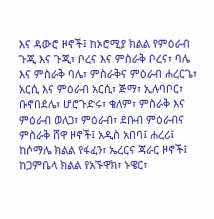እና ዳውሮ ዞኖች፤ ከኦሮሚያ ክልል የምዕራብ ጉጂ እና ጉጂ፣ ቦረና እና ምስራቅ ቦረና፣ ባሌ እና ምስራቅ ባሌ፣ ምስራቅና ምዕራብ ሐረርጌ፣ አርሲ እና ምዕራብ አርሲ፣ ጅማ፣ ኢሉባቦር፣ ቡኖበደሌ፣ ሆሮጉድሩ፣ ቄለም፣ ምስራቅ እና ምዕራብ ወለጋ፣ ምዕራብ፣ ደቡብ ምዕራብና ምስራቅ ሸዋ ዞኖች፤ አዲስ አበባ፤ ሐረሪ፤ ከሶማሌ ክልል የፋፈን፣ ኤረርና ጃራር ዞኖች፤ ከጋምቤላ ክልል የአኙዋክ፣ ኑዌር፣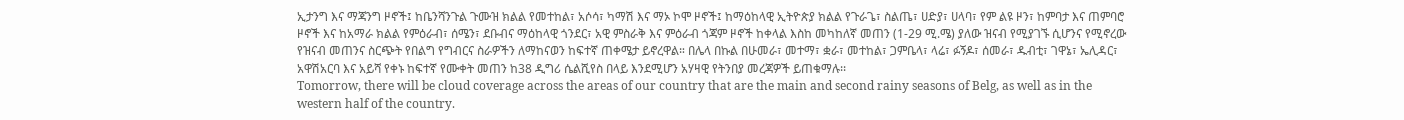ኢታንግ እና ማጃንግ ዞኖች፤ ከቤንሻንጉል ጉሙዝ ክልል የመተከል፣ አሶሳ፣ ካማሽ እና ማኦ ኮሞ ዞኖች፤ ከማዕከላዊ ኢትዮጵያ ክልል የጉራጌ፣ ስልጤ፣ ሀድያ፣ ሀላባ፣ የም ልዩ ዞን፣ ከምባታ እና ጠምባሮ ዞኖች እና ከአማራ ክልል የምዕራብ፣ ሰሜን፣ ደቡብና ማዕከላዊ ጎንደር፣ አዊ ምስራቅ እና ምዕራብ ጎጃም ዞኖች ከቀላል እስከ መካከለኛ መጠን (1-29 ሚ.ሜ) ያለው ዝናብ የሚያገኙ ሲሆንና የሚኖረው የዝናብ መጠንና ስርጭት የበልግ የግብርና ስራዎችን ለማከናወን ከፍተኛ ጠቀሜታ ይኖረዋል። በሌላ በኩል በሁመራ፣ መተማ፣ ቋራ፣ መተከል፣ ጋምቤላ፣ ላሬ፣ ፉኝዶ፣ ሰመራ፣ ዱብቲ፣ ገዋኔ፣ ኤሊዳር፣ አዋሽአርባ እና አይሻ የቀኑ ከፍተኛ የሙቀት መጠን ከ38 ዲግሪ ሴልሺየስ በላይ እንደሚሆን አሃዛዊ የትንበያ መረጃዎች ይጠቁማሉ፡፡
Tomorrow, there will be cloud coverage across the areas of our country that are the main and second rainy seasons of Belg, as well as in the western half of the country.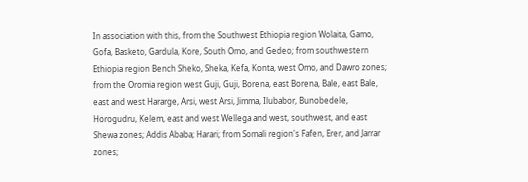In association with this, from the Southwest Ethiopia region Wolaita, Gamo, Gofa, Basketo, Gardula, Kore, South Omo, and Gedeo; from southwestern Ethiopia region Bench Sheko, Sheka, Kefa, Konta, west Omo, and Dawro zones; from the Oromia region west Guji, Guji, Borena, east Borena, Bale, east Bale, east and west Hararge, Arsi, west Arsi, Jimma, Ilubabor, Bunobedele, Horogudru, Kelem, east and west Wellega and west, southwest, and east Shewa zones; Addis Ababa; Harari; from Somali region's Fafen, Erer, and Jarrar zones;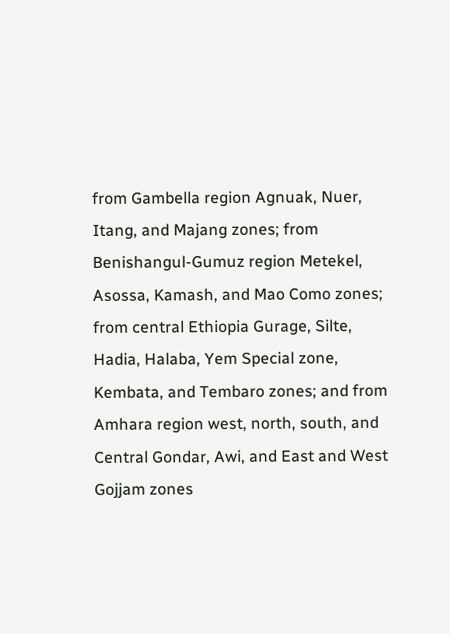from Gambella region Agnuak, Nuer, Itang, and Majang zones; from Benishangul-Gumuz region Metekel, Asossa, Kamash, and Mao Como zones; from central Ethiopia Gurage, Silte, Hadia, Halaba, Yem Special zone, Kembata, and Tembaro zones; and from Amhara region west, north, south, and Central Gondar, Awi, and East and West Gojjam zones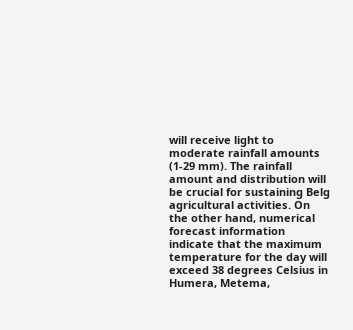will receive light to moderate rainfall amounts (1-29 mm). The rainfall amount and distribution will be crucial for sustaining Belg agricultural activities. On the other hand, numerical forecast information indicate that the maximum temperature for the day will exceed 38 degrees Celsius in Humera, Metema,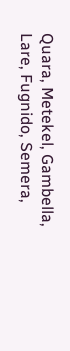Quara, Metekel, Gambella, Lare, Fugnido, Semera,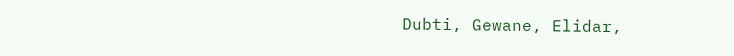Dubti, Gewane, Elidar,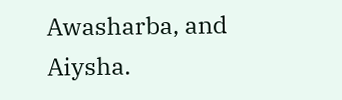Awasharba, and Aiysha.